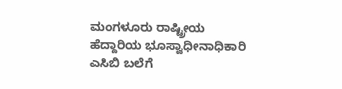ಮಂಗಳೂರು ರಾಷ್ಟ್ರೀಯ ಹೆದ್ದಾರಿಯ ಭೂಸ್ವಾಧೀನಾಧಿಕಾರಿ ಎಸಿಬಿ ಬಲೆಗೆ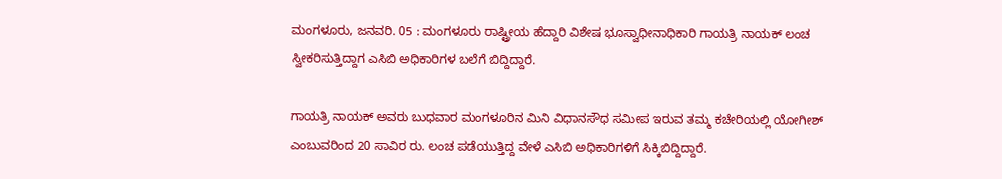ಮಂಗಳೂರು, ಜನವರಿ. 05 : ಮಂಗಳೂರು ರಾಷ್ಟ್ರೀಯ ಹೆದ್ದಾರಿ ವಿಶೇಷ ಭೂಸ್ವಾಧೀನಾಧಿಕಾರಿ ಗಾಯತ್ರಿ ನಾಯಕ್ ಲಂಚ ಸ್ವೀಕರಿಸುತ್ತಿದ್ದಾಗ ಎಸಿಬಿ ಅಧಿಕಾರಿಗಳ ಬಲೆಗೆ ಬಿದ್ದಿದ್ದಾರೆ.

ಗಾಯತ್ರಿ ನಾಯಕ್ ಅವರು ಬುಧವಾರ ಮಂಗಳೂರಿನ ಮಿನಿ ವಿಧಾನಸೌಧ ಸಮೀಪ ಇರುವ ತಮ್ಮ ಕಚೇರಿಯಲ್ಲಿ ಯೋಗೀಶ್ ಎಂಬುವರಿಂದ 20 ಸಾವಿರ ರು. ಲಂಚ ಪಡೆಯುತ್ತಿದ್ದ ವೇಳೆ ಎಸಿಬಿ ಅಧಿಕಾರಿಗಳಿಗೆ ಸಿಕ್ಕಿಬಿದ್ದಿದ್ದಾರೆ.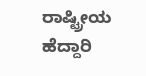ರಾಷ್ಟ್ರೀಯ ಹೆದ್ದಾರಿ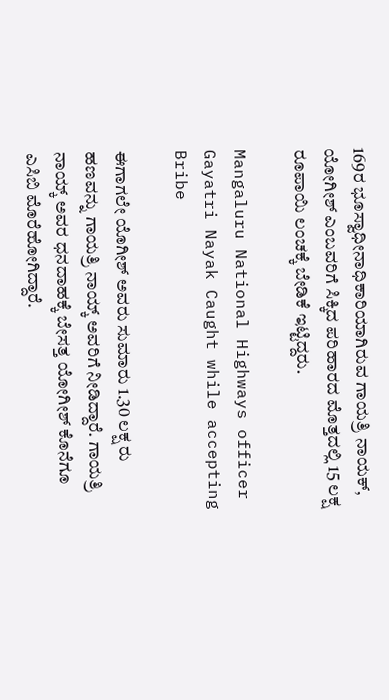169ರ ಭೂಸ್ವಾಧೀನಾಧಿಕಾರಿಯಾಗಿರುವ ಗಾಯತ್ರಿ ನಾಯಕ್, ಯೋಗೀಶ್ ಎಂಬವರಿಗೆ ಸಿಕ್ಕಿದ ಪರಿಹಾರದ ಮೊತ್ತದಲ್ಲಿ 15 ಲಕ್ಷ ರೂಪಾಯಿ ಲಂಚಕ್ಕೆ ಬೇಡಿಕೆ ಇಟ್ಟಿದ್ದರು.

Mangaluru National Highways officer Gayatri Nayak Caught while accepting Bribe

ಈಗಾಗಲೇ ಯೊಗೀಶ್ ಅವರು ಸುಮಾರು 1.30 ಲಕ್ಷ ರು ಹಣವನ್ನು ಗಾಯತ್ರಿ ನಾಯ್ಕ್ ಅವರಿಗೆ ನೀಡಿದ್ದಾರೆ. ಗಾಯತ್ರಿ ನಾಯ್ಕ್ ಅವರ ಧನದಾಹಕ್ಕೆ ಬೇಸತ್ತ ಯೋಗೀಶ್ ಕೊನೆಗೂ ಎಸಿಬಿ ಮೊರೆಹೋಗಿದ್ದಾರೆ.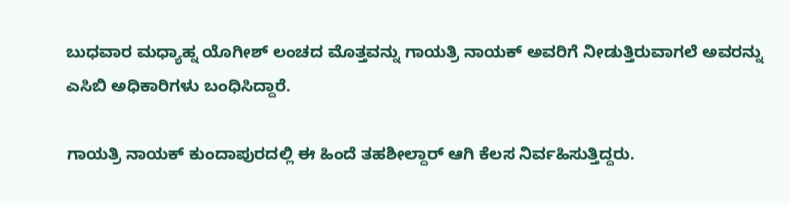ಬುಧವಾರ ಮಧ್ಯಾಹ್ನ ಯೊಗೀಶ್ ಲಂಚದ ಮೊತ್ತವನ್ನು ಗಾಯತ್ರಿ ನಾಯಕ್ ಅವರಿಗೆ ನೀಡುತ್ತಿರುವಾಗಲೆ ಅವರನ್ನು ಎಸಿಬಿ ಅಧಿಕಾರಿಗಳು ಬಂಧಿಸಿದ್ದಾರೆ.

ಗಾಯತ್ರಿ ನಾಯಕ್ ಕುಂದಾಪುರದಲ್ಲಿ ಈ ಹಿಂದೆ ತಹಶೀಲ್ದಾರ್ ಆಗಿ ಕೆಲಸ ನಿರ್ವಹಿಸುತ್ತಿದ್ದರು.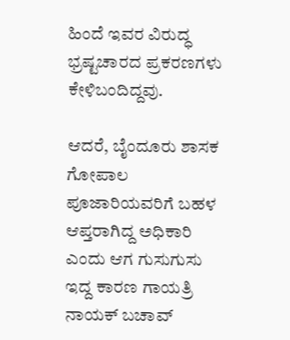ಹಿಂದೆ ಇವರ ವಿರುದ್ಧ ಭ್ರಷ್ಟಚಾರದ ಪ್ರಕರಣಗಳು ಕೇಳಿಬಂದಿದ್ದವು.

ಆದರೆ, ಬೈಂದೂರು ಶಾಸಕ ಗೋಪಾಲ ಪೂಜಾರಿಯವರಿಗೆ ಬಹಳ ಆಪ್ತರಾಗಿದ್ದ ಅಧಿಕಾರಿ ಎಂದು ಆಗ ಗುಸುಗುಸು ಇದ್ದ ಕಾರಣ ಗಾಯತ್ರಿ ನಾಯಕ್ ಬಚಾವ್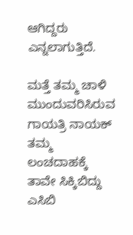ಆಗಿದ್ದರು ಎನ್ನಲಾಗುತ್ತಿದೆ.

ಮತ್ತೆ ತಮ್ಮ ಚಾಳಿ ಮುಂದುವರಿಸಿರುವ ಗಾಯತ್ರಿ ನಾಯಕ್ ತಮ್ಮ ಲಂಚದಾಹಕ್ಕೆ ತಾವೇ ಸಿಕ್ಕಿಬಿದ್ದು ಎಸಿಬಿ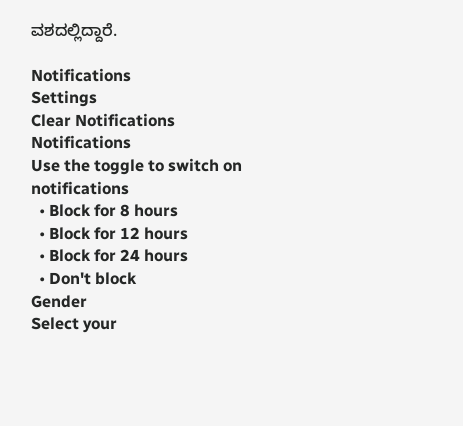ವಶದಲ್ಲಿದ್ದಾರೆ.

Notifications
Settings
Clear Notifications
Notifications
Use the toggle to switch on notifications
  • Block for 8 hours
  • Block for 12 hours
  • Block for 24 hours
  • Don't block
Gender
Select your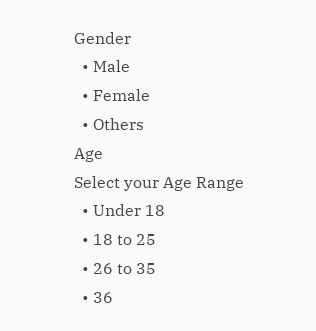Gender
  • Male
  • Female
  • Others
Age
Select your Age Range
  • Under 18
  • 18 to 25
  • 26 to 35
  • 36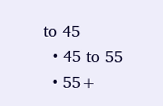to 45
  • 45 to 55
  • 55+